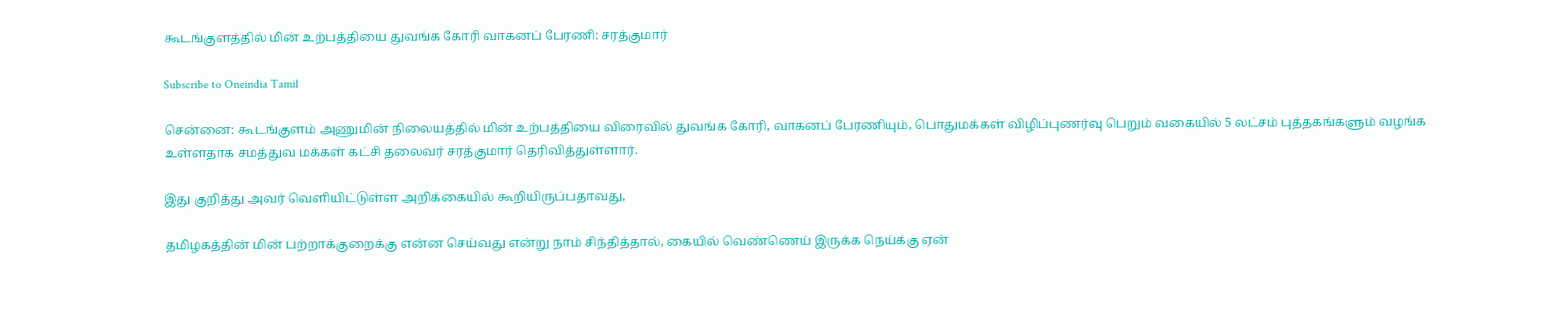கூடங்குளத்தில் மின் உற்பத்தியை துவங்க கோரி வாகனப் பேரணி: சரத்குமார்

Subscribe to Oneindia Tamil

சென்னை: கூடங்குளம் அணுமின் நிலையத்தில் மின் உற்பத்தியை விரைவில் துவங்க கோரி, வாகனப் பேரணியும், பொதுமக்கள் விழிப்புணர்வு பெறும் வகையில் 5 லட்சம் புத்தகங்களும் வழங்க உள்ளதாக சமத்துவ மக்கள் கட்சி தலைவர் சரத்குமார் தெரிவித்துள்ளார்.

இது குறித்து அவர் வெளியிட்டுள்ள அறிக்கையில் கூறியிருப்பதாவது,

தமிழகத்தின் மின் பற்றாக்குறைக்கு என்ன செய்வது என்று நாம் சிந்தித்தால், கையில் வெண்ணெய் இருக்க நெய்க்கு ஏன்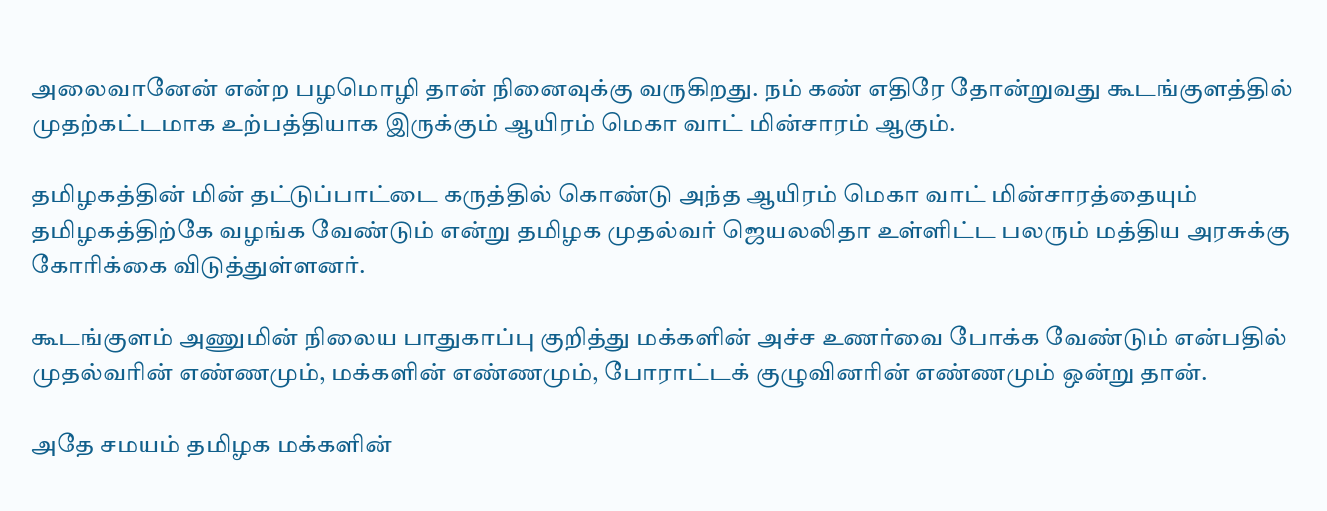அலைவானேன் என்ற பழமொழி தான் நினைவுக்கு வருகிறது. நம் கண் எதிரே தோன்றுவது கூடங்குளத்தில் முதற்கட்டமாக உற்பத்தியாக இருக்கும் ஆயிரம் மெகா வாட் மின்சாரம் ஆகும்.

தமிழகத்தின் மின் தட்டுப்பாட்டை கருத்தில் கொண்டு அந்த ஆயிரம் மெகா வாட் மின்சாரத்தையும் தமிழகத்திற்கே வழங்க வேண்டும் என்று தமிழக முதல்வர் ஜெயலலிதா உள்ளிட்ட பலரும் மத்திய அரசுக்கு கோரிக்கை விடுத்துள்ளனர்.

கூடங்குளம் அணுமின் நிலைய பாதுகாப்பு குறித்து மக்களின் அச்ச உணர்வை போக்க வேண்டும் என்பதில் முதல்வரின் எண்ணமும், மக்களின் எண்ணமும், போராட்டக் குழுவினரின் எண்ணமும் ஒன்று தான்.

அதே சமயம் தமிழக மக்களின்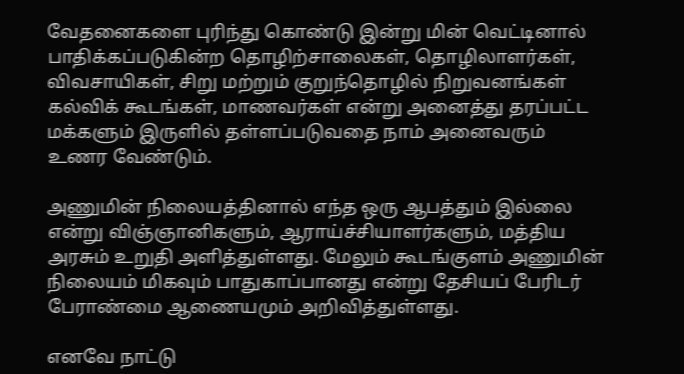வேதனைகளை புரிந்து கொண்டு இன்று மின் வெட்டினால் பாதிக்கப்படுகின்ற தொழிற்சாலைகள், தொழிலாளர்கள், விவசாயிகள், சிறு மற்றும் குறுந்தொழில் நிறுவனங்கள் கல்விக் கூடங்கள், மாணவர்கள் என்று அனைத்து தரப்பட்ட மக்களும் இருளில் தள்ளப்படுவதை நாம் அனைவரும் உணர வேண்டும்.

அணுமின் நிலையத்தினால் எந்த ஒரு ஆபத்தும் இல்லை என்று விஞ்ஞானிகளும், ஆராய்ச்சியாளர்களும், மத்திய அரசும் உறுதி அளித்துள்ளது. மேலும் கூடங்குளம் அணுமின் நிலையம் மிகவும் பாதுகாப்பானது என்று தேசியப் பேரிடர் பேராண்மை ஆணையமும் அறிவித்துள்ளது.

எனவே நாட்டு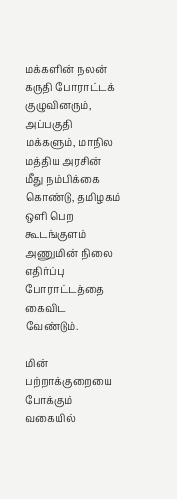மக்களின் நலன் கருதி போராட்டக் குழுவினரும், அப்பகுதி மக்களும், மாநில மத்திய அரசின் மீது நம்பிக்கை கொண்டு, தமிழகம் ஒளி பெற கூடங்குளம் அணுமின் நிலை எதிர்ப்பு போராட்டத்தை கைவிட வேண்டும்.

மின் பற்றாக்குறையை போக்கும் வகையில்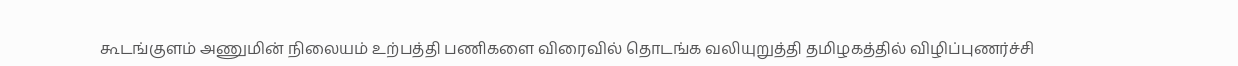கூடங்குளம் அணுமின் நிலையம் உற்பத்தி பணிகளை விரைவில் தொடங்க வலியுறுத்தி தமிழகத்தில் விழிப்புணர்ச்சி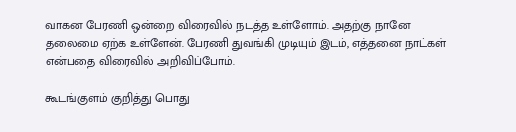வாகன பேரணி ஒன்றை விரைவில் நடத்த உள்ளோம். அதற்கு நானே தலைமை ஏற்க உள்ளேன். பேரணி துவங்கி முடியும் இடம், எத்தனை நாட்கள் என்பதை விரைவில் அறிவிப்போம்.

கூடங்குளம் குறித்து பொது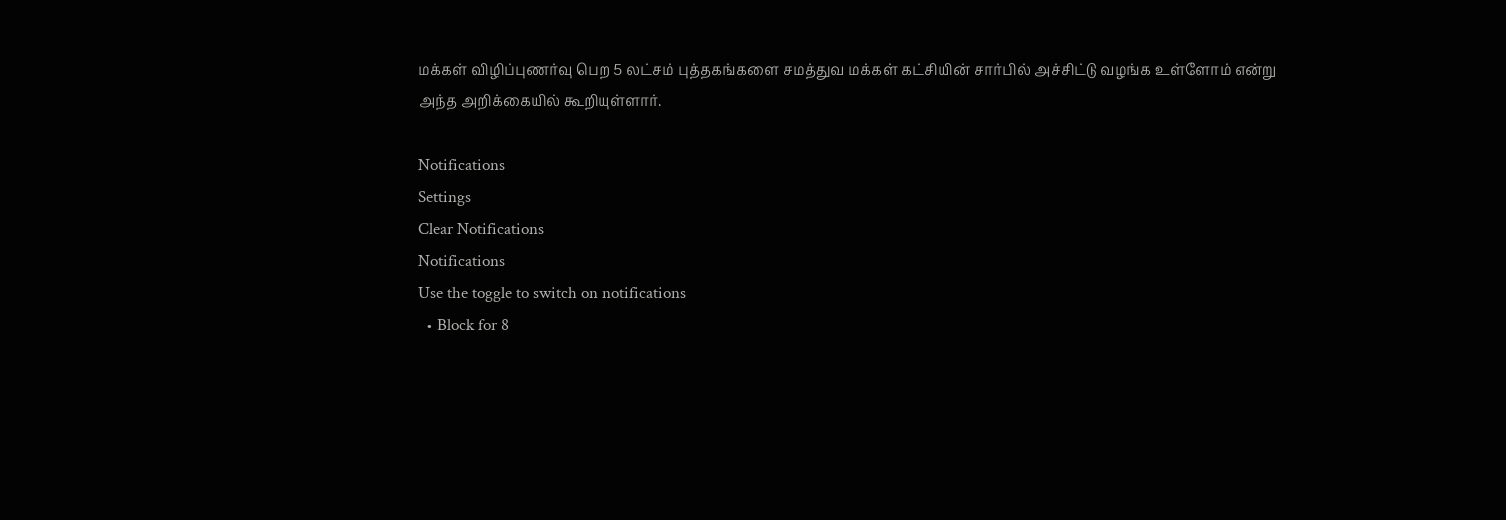மக்கள் விழிப்புணர்வு பெற 5 லட்சம் புத்தகங்களை சமத்துவ மக்கள் கட்சியின் சார்பில் அச்சிட்டு வழங்க உள்ளோம் என்று அந்த அறிக்கையில் கூறியுள்ளார்.

Notifications
Settings
Clear Notifications
Notifications
Use the toggle to switch on notifications
  • Block for 8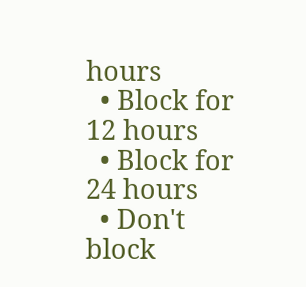hours
  • Block for 12 hours
  • Block for 24 hours
  • Don't block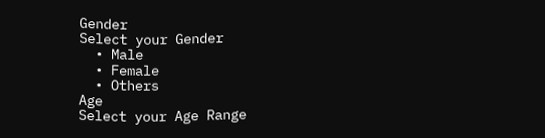Gender
Select your Gender
  • Male
  • Female
  • Others
Age
Select your Age Range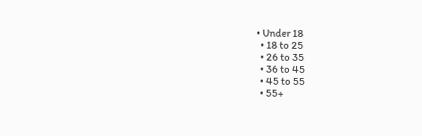• Under 18
  • 18 to 25
  • 26 to 35
  • 36 to 45
  • 45 to 55
  • 55+